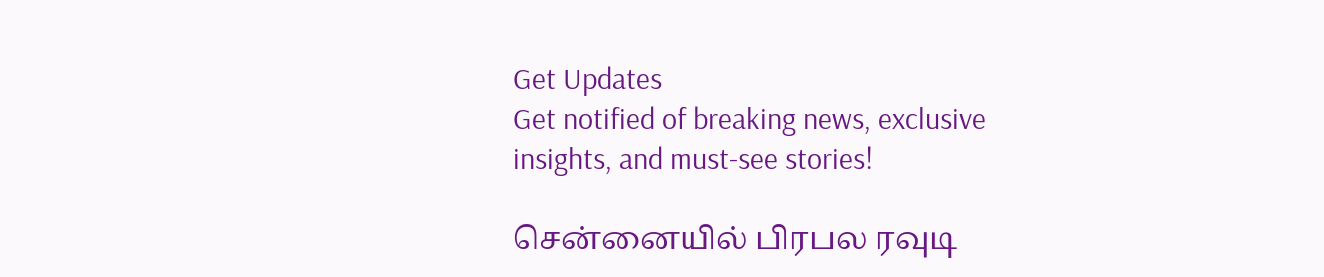Get Updates
Get notified of breaking news, exclusive insights, and must-see stories!

சென்னையில் பிரபல ரவுடி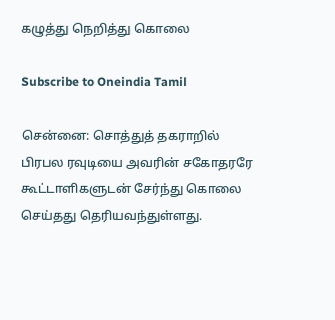கழுத்து நெறித்து கொலை

Subscribe to Oneindia Tamil

சென்னை: சொத்துத் தகராறில் பிரபல ரவுடியை அவரின் சகோதரரே கூட்டாளிகளுடன் சேர்ந்து கொலை செய்தது தெரியவந்துள்ளது.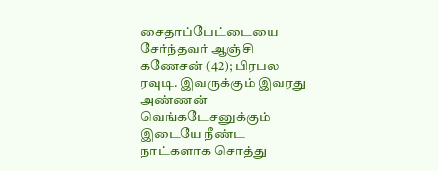சைதாப்பேட்டையை சேர்ந்தவர் ஆஞ்சி கணேசன் (42); பிரபல ரவுடி. இவருக்கும் இவரது அண்ணன் வெங்கடேசனுக்கும் இடையே நீண்ட நாட்களாக சொத்து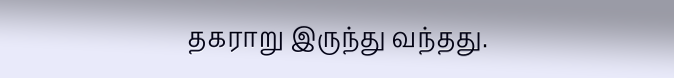தகராறு இருந்து வந்தது.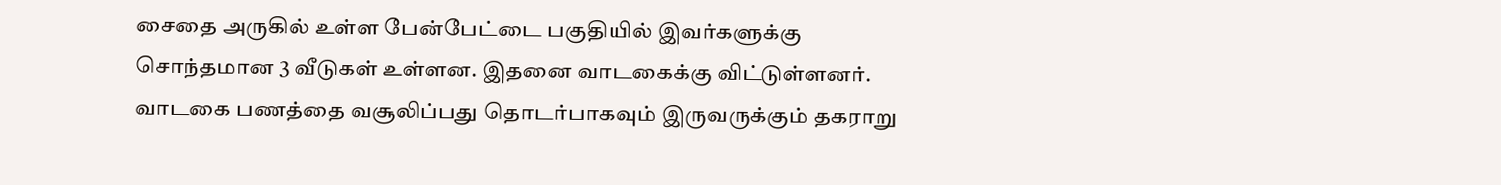சைதை அருகில் உள்ள பேன்பேட்டை பகுதியில் இவர்களுக்கு சொந்தமான 3 வீடுகள் உள்ளன. இதனை வாடகைக்கு விட்டுள்ளனர். வாடகை பணத்தை வசூலிப்பது தொடர்பாகவும் இருவருக்கும் தகராறு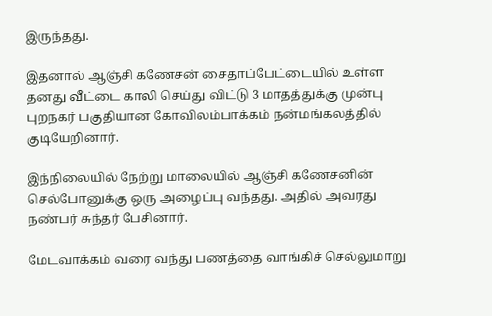இருந்தது.

இதனால் ஆஞ்சி கணேசன் சைதாப்பேட்டையில் உள்ள தனது வீட்டை காலி செய்து விட்டு 3 மாதத்துக்கு முன்பு புறநகர் பகுதியான கோவிலம்பாக்கம் நன்மங்கலத்தில் குடியேறினார்.

இந்நிலையில் நேற்று மாலையில் ஆஞ்சி கணேசனின் செல்போனுக்கு ஒரு அழைப்பு வந்தது. அதில் அவரது நண்பர் சுந்தர் பேசினார்.

மேடவாக்கம் வரை வந்து பணத்தை வாங்கிச் செல்லுமாறு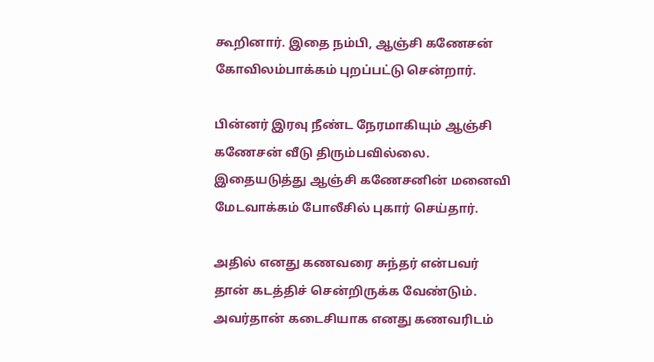கூறினார். இதை நம்பி, ஆஞ்சி கணேசன் கோவிலம்பாக்கம் புறப்பட்டு சென்றார்.

பின்னர் இரவு நீண்ட நேரமாகியும் ஆஞ்சி கணேசன் வீடு திரும்பவில்லை. இதையடுத்து ஆஞ்சி கணேசனின் மனைவி மேடவாக்கம் போலீசில் புகார் செய்தார்.

அதில் எனது கணவரை சுந்தர் என்பவர் தான் கடத்திச் சென்றிருக்க வேண்டும். அவர்தான் கடைசியாக எனது கணவரிடம்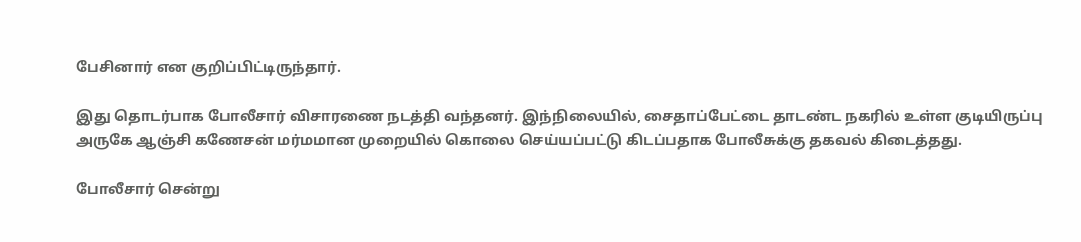பேசினார் என குறிப்பிட்டிருந்தார்.

இது தொடர்பாக போலீசார் விசாரணை நடத்தி வந்தனர். இந்நிலையில், சைதாப்பேட்டை தாடண்ட நகரில் உள்ள குடியிருப்பு அருகே ஆஞ்சி கணேசன் மர்மமான முறையில் கொலை செய்யப்பட்டு கிடப்பதாக போலீசுக்கு தகவல் கிடைத்தது.

போலீசார் சென்று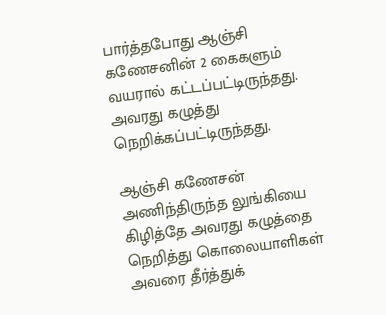பார்த்தபோது ஆஞ்சி கணேசனின் 2 கைகளும் வயரால் கட்டப்பட்டிருந்தது. அவரது கழுத்து நெறிக்கப்பட்டிருந்தது.

ஆஞ்சி கணேசன் அணிந்திருந்த லுங்கியை கிழித்தே அவரது கழுத்தை நெறித்து கொலையாளிகள் அவரை தீர்த்துக்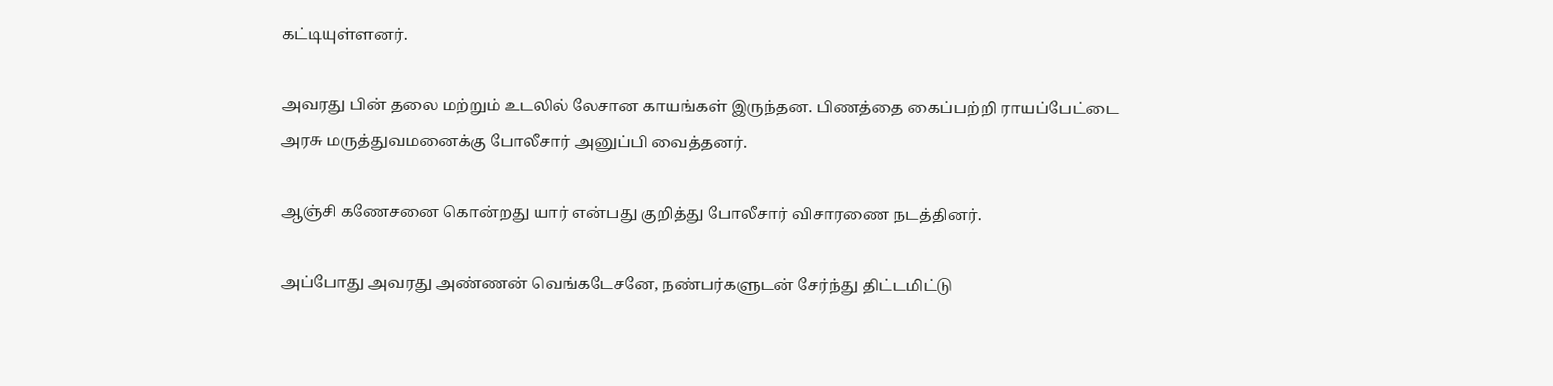கட்டியுள்ளனர்.

அவரது பின் தலை மற்றும் உடலில் லேசான காயங்கள் இருந்தன. பிணத்தை கைப்பற்றி ராயப்பேட்டை அரசு மருத்துவமனைக்கு போலீசார் அனுப்பி வைத்தனர்.

ஆஞ்சி கணேசனை கொன்றது யார் என்பது குறித்து போலீசார் விசாரணை நடத்தினர்.

அப்போது அவரது அண்ணன் வெங்கடேசனே, நண்பர்களுடன் சேர்ந்து திட்டமிட்டு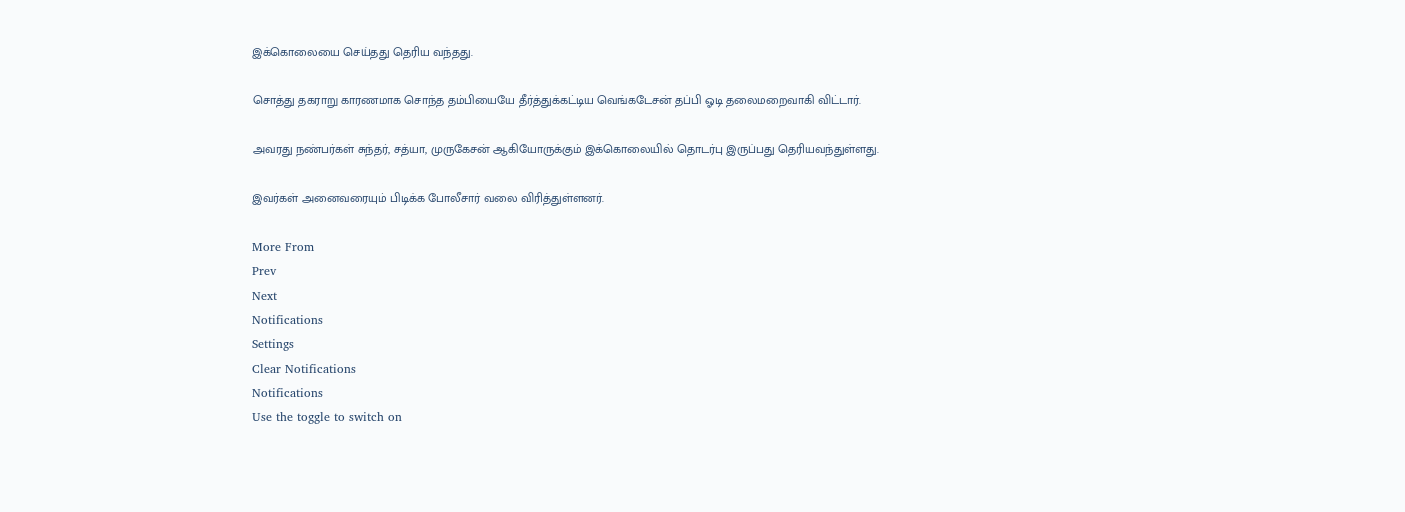இக்கொலையை செய்தது தெரிய வந்தது.

சொத்து தகராறு காரணமாக சொந்த தம்பியையே தீர்த்துக்கட்டிய வெங்கடேசன் தப்பி ஓடி தலைமறைவாகி விட்டார்.

அவரது நண்பர்கள் சுந்தர், சத்யா, முருகேசன் ஆகியோருக்கும் இக்கொலையில் தொடர்பு இருப்பது தெரியவந்துள்ளது.

இவர்கள் அனைவரையும் பிடிக்க போலீசார் வலை விரித்துள்ளனர்.

More From
Prev
Next
Notifications
Settings
Clear Notifications
Notifications
Use the toggle to switch on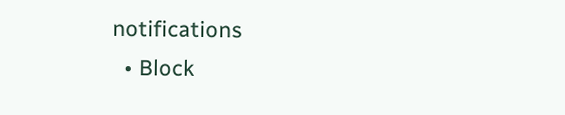notifications
  • Block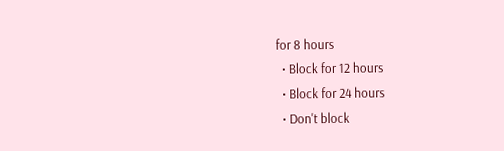for 8 hours
  • Block for 12 hours
  • Block for 24 hours
  • Don't block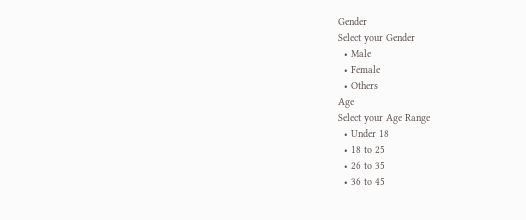Gender
Select your Gender
  • Male
  • Female
  • Others
Age
Select your Age Range
  • Under 18
  • 18 to 25
  • 26 to 35
  • 36 to 45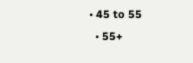• 45 to 55
  • 55+